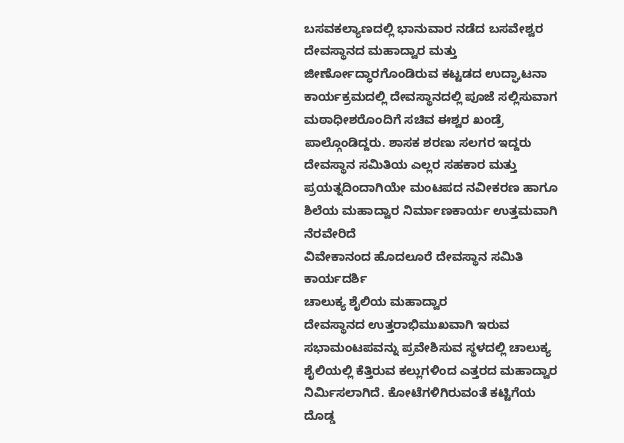ಬಸವಕಲ್ಯಾಣದಲ್ಲಿ ಭಾನುವಾರ ನಡೆದ ಬಸವೇಶ್ವರ ದೇವಸ್ಥಾನದ ಮಹಾದ್ವಾರ ಮತ್ತು ಜೀರ್ಣೋದ್ಧಾರಗೊಂಡಿರುವ ಕಟ್ಟಡದ ಉದ್ಘಾಟನಾ ಕಾರ್ಯಕ್ರಮದಲ್ಲಿ ದೇವಸ್ಥಾನದಲ್ಲಿ ಪೂಜೆ ಸಲ್ಲಿಸುವಾಗ ಮಠಾಧೀಶರೊಂದಿಗೆ ಸಚಿವ ಈಶ್ವರ ಖಂಡ್ರೆ ಪಾಲ್ಗೊಂಡಿದ್ದರು. ಶಾಸಕ ಶರಣು ಸಲಗರ ಇದ್ದರು
ದೇವಸ್ಥಾನ ಸಮಿತಿಯ ಎಲ್ಲರ ಸಹಕಾರ ಮತ್ತು ಪ್ರಯತ್ನದಿಂದಾಗಿಯೇ ಮಂಟಪದ ನವೀಕರಣ ಹಾಗೂ ಶಿಲೆಯ ಮಹಾದ್ವಾರ ನಿರ್ಮಾಣಕಾರ್ಯ ಉತ್ತಮವಾಗಿ ನೆರವೇರಿದೆ
ವಿವೇಕಾನಂದ ಹೊದಲೂರೆ ದೇವಸ್ಥಾನ ಸಮಿತಿ ಕಾರ್ಯದರ್ಶಿ
ಚಾಲುಕ್ಯ ಶೈಲಿಯ ಮಹಾದ್ವಾರ
ದೇವಸ್ಥಾನದ ಉತ್ತರಾಭಿಮುಖವಾಗಿ ಇರುವ ಸಭಾಮಂಟಪವನ್ನು ಪ್ರವೇಶಿಸುವ ಸ್ಥಳದಲ್ಲಿ ಚಾಲುಕ್ಯ ಶೈಲಿಯಲ್ಲಿ ಕೆತ್ತಿರುವ ಕಲ್ಲುಗಳಿಂದ ಎತ್ತರದ ಮಹಾದ್ವಾರ ನಿರ್ಮಿಸಲಾಗಿದೆ. ಕೋಟೆಗಳಿಗಿರುವಂತೆ ಕಟ್ಟಿಗೆಯ ದೊಡ್ಡ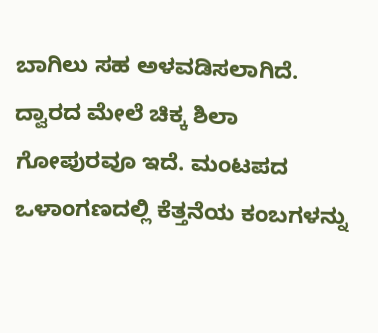ಬಾಗಿಲು ಸಹ ಅಳವಡಿಸಲಾಗಿದೆ. ದ್ವಾರದ ಮೇಲೆ ಚಿಕ್ಕ ಶಿಲಾ ಗೋಪುರವೂ ಇದೆ. ಮಂಟಪದ ಒಳಾಂಗಣದಲ್ಲಿ ಕೆತ್ತನೆಯ ಕಂಬಗಳನ್ನು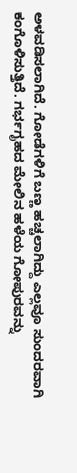ಅಳವಡಿಸಲಾಗಿದೆ. ಗೋಡೆಗಳಿಗೆ ಬಣ್ಣ ಹಚ್ಚಲಾಗಿದ್ದು ಎಲ್ಲವೂ ಸುಂದರವಾಗಿ ಕಂಗೊಳಿಸುತ್ತಿದೆ. ಗರ್ಭಗೃಹದ ಮೇಲಿನ ಹಳೆಯ ಗೋಪುರವನ್ನು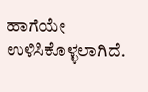ಹಾಗೆಯೇ ಉಳಿಸಿಕೊಳ್ಳಲಾಗಿದೆ.